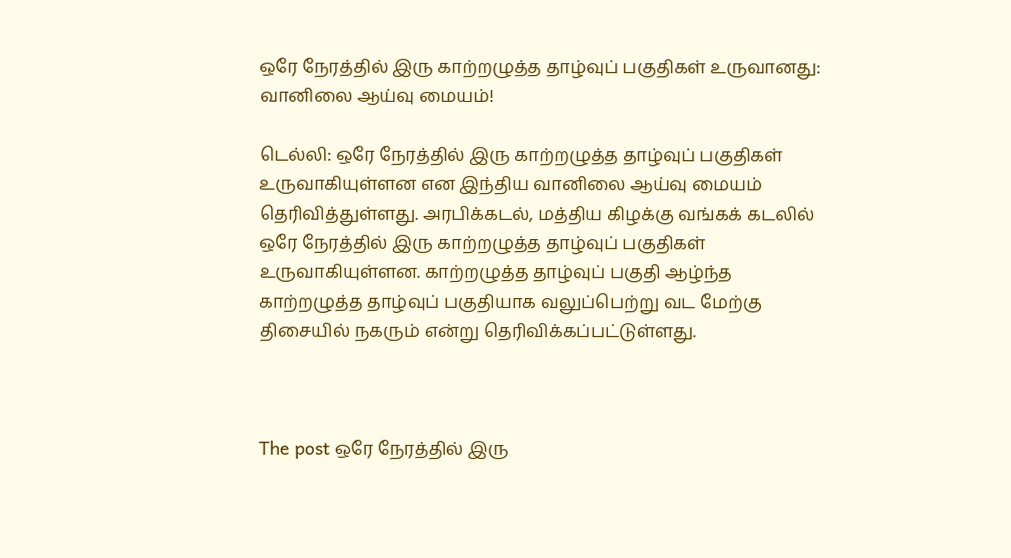ஒரே நேரத்தில் இரு காற்றழுத்த தாழ்வுப் பகுதிகள் உருவானது: வானிலை ஆய்வு மையம்!

டெல்லி: ஒரே நேரத்தில் இரு காற்றழுத்த தாழ்வுப் பகுதிகள் உருவாகியுள்ளன என இந்திய வானிலை ஆய்வு மையம் தெரிவித்துள்ளது. அரபிக்கடல், மத்திய கிழக்கு வங்கக் கடலில் ஒரே நேரத்தில் இரு காற்றழுத்த தாழ்வுப் பகுதிகள் உருவாகியுள்ளன. காற்றழுத்த தாழ்வுப் பகுதி ஆழ்ந்த காற்றழுத்த தாழ்வுப் பகுதியாக வலுப்பெற்று வட மேற்கு திசையில் நகரும் என்று தெரிவிக்கப்பட்டுள்ளது.



The post ஒரே நேரத்தில் இரு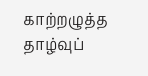காற்றழுத்த தாழ்வுப்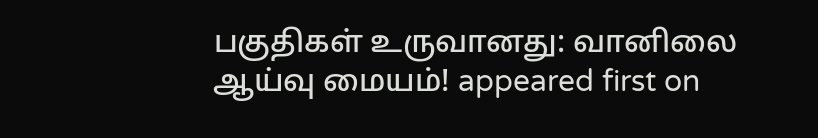பகுதிகள் உருவானது: வானிலை ஆய்வு மையம்! appeared first on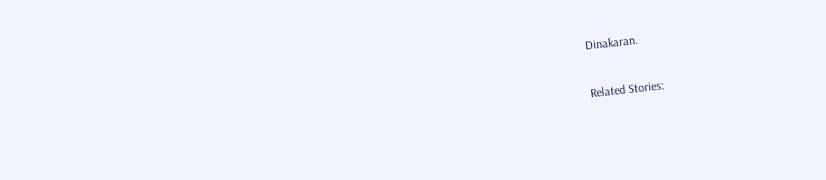Dinakaran.

Related Stories: